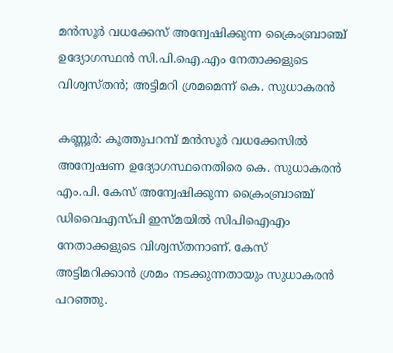മന്‍സൂര്‍ വധക്കേസ് അന്വേഷിക്കുന്ന ക്രൈംബ്രാഞ്ച് ഉദ്യോഗസ്ഥന്‍ സി.പി.ഐ.എം നേതാക്കളുടെ വിശ്വസ്തന്‍; അട്ടിമറി ശ്രമമെന്ന് കെ. സുധാകരന്‍

കണ്ണൂര്‍: കൂത്തുപറമ്പ് മന്‍സൂര്‍ വധക്കേസില്‍ അന്വേഷണ ഉദ്യോഗസ്ഥനെതിരെ കെ. സുധാകരന്‍ എം.പി. കേസ് അന്വേഷിക്കുന്ന ക്രൈംബ്രാഞ്ച് ഡിവൈഎസ്പി ഇസ്മയില്‍ സിപിഐഎം നേതാക്കളുടെ വിശ്വസ്തനാണ്. കേസ് അട്ടിമറിക്കാന്‍ ശ്രമം നടക്കുന്നതായും സുധാകരന്‍ പറഞ്ഞു.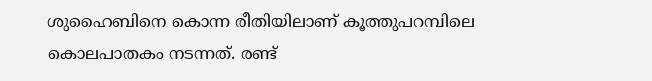ശുഹൈബിനെ കൊന്ന രീതിയിലാണ് കൂത്തുപറമ്പിലെ കൊലപാതകം നടന്നത്. രണ്ട്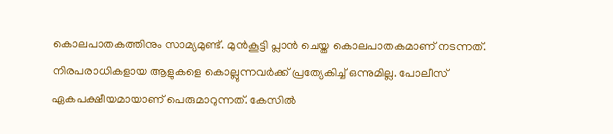കൊലപാതകത്തിനും സാമ്യമുണ്ട്. മുന്‍കൂട്ടി പ്ലാന്‍ ചെയ്ത കൊലപാതകമാണ് നടന്നത്. നിരപരാധികളായ ആളുകളെ കൊല്ലുന്നവര്‍ക്ക് പ്രത്യേകിച്ച് ഒന്നുമില്ല. പോലീസ് ഏകപക്ഷീയമായാണ് പെരുമാറുന്നത്. കേസില്‍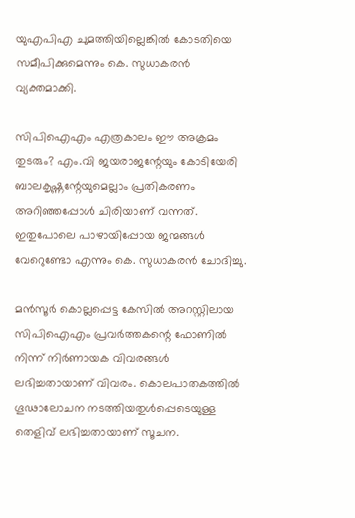യുഎപിഎ ചുമത്തിയില്ലെങ്കില്‍ കോടതിയെ സമീപിക്കുമെന്നും കെ. സുധാകരന്‍ വ്യക്തമാക്കി.

സിപിഐഎം എത്രകാലം ഈ അക്രമം തുടരും? എം.വി ജയരാജന്റേയും കോടിയേരി ബാലകൃഷ്ണന്റേയുമെല്ലാം പ്രതികരണം അറിഞ്ഞപ്പോള്‍ ചിരിയാണ് വന്നത്. ഇതുപോലെ പാഴായിപ്പോയ ജന്മങ്ങള്‍ വേറെുണ്ടോ എന്നും കെ. സുധാകരന്‍ ചോദിച്ചു.

മന്‍സൂര്‍ കൊല്ലപ്പെട്ട കേസില്‍ അറസ്റ്റിലായ സിപിഐഎം പ്രവര്‍ത്തകന്റെ ഫോണില്‍ നിന്ന് നിര്‍ണായക വിവരങ്ങള്‍ ലഭിച്ചതായാണ് വിവരം. കൊലപാതകത്തില്‍ ഗൂഢാലോചന നടത്തിയതുള്‍പ്പെടെയുള്ള തെളിവ് ലഭിച്ചതായാണ് സൂചന.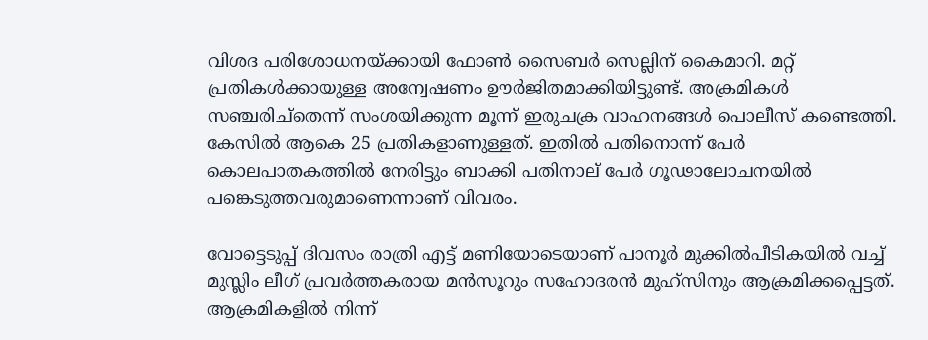വിശദ പരിശോധനയ്ക്കായി ഫോണ്‍ സൈബര്‍ സെല്ലിന് കൈമാറി. മറ്റ് പ്രതികള്‍ക്കായുള്ള അന്വേഷണം ഊര്‍ജിതമാക്കിയിട്ടുണ്ട്. അക്രമികള്‍ സഞ്ചരിച്തെന്ന് സംശയിക്കുന്ന മൂന്ന് ഇരുചക്ര വാഹനങ്ങള്‍ പൊലീസ് കണ്ടെത്തി. കേസില്‍ ആകെ 25 പ്രതികളാണുള്ളത്. ഇതില്‍ പതിനൊന്ന് പേര്‍ കൊലപാതകത്തില്‍ നേരിട്ടും ബാക്കി പതിനാല് പേര്‍ ഗൂഢാലോചനയില്‍ പങ്കെടുത്തവരുമാണെന്നാണ് വിവരം.

വോട്ടെടുപ്പ് ദിവസം രാത്രി എട്ട് മണിയോടെയാണ് പാനൂര്‍ മുക്കില്‍പീടികയില്‍ വച്ച് മുസ്ലിം ലീഗ് പ്രവര്‍ത്തകരായ മന്‍സൂറും സഹോദരന്‍ മുഹ്സിനും ആക്രമിക്കപ്പെട്ടത്. ആക്രമികളില്‍ നിന്ന്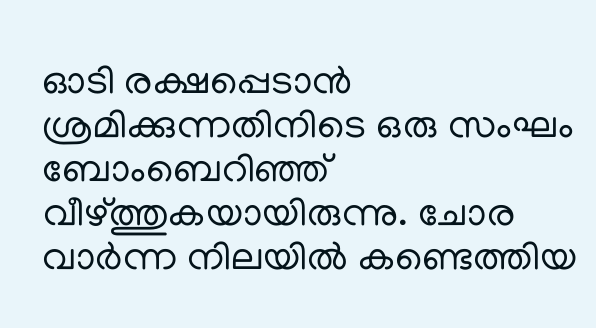ഓടി രക്ഷപ്പെടാന്‍ ശ്രമിക്കുന്നതിനിടെ ഒരു സംഘം ബോംബെറിഞ്ഞ് വീഴ്ത്തുകയായിരുന്നു. ചോര വാര്‍ന്ന നിലയില്‍ കണ്ടെത്തിയ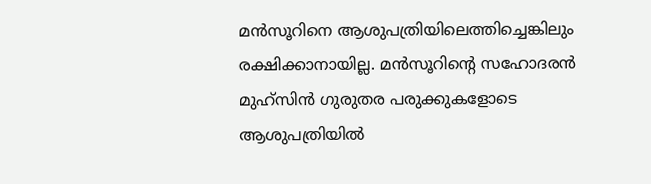മന്‍സൂറിനെ ആശുപത്രിയിലെത്തിച്ചെങ്കിലും രക്ഷിക്കാനായില്ല. മന്‍സൂറിന്റെ സഹോദരന്‍ മുഹ്സിന്‍ ഗുരുതര പരുക്കുകളോടെ ആശുപത്രിയില്‍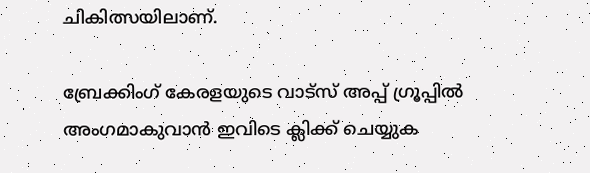ചികിത്സയിലാണ്.

ബ്രേക്കിംഗ് കേരളയുടെ വാട്സ് അപ്പ് ഗ്രൂപ്പിൽ അംഗമാകുവാൻ ഇവിടെ ക്ലിക്ക് ചെയ്യുക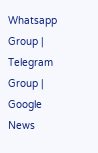Whatsapp Group | Telegram Group | Google News